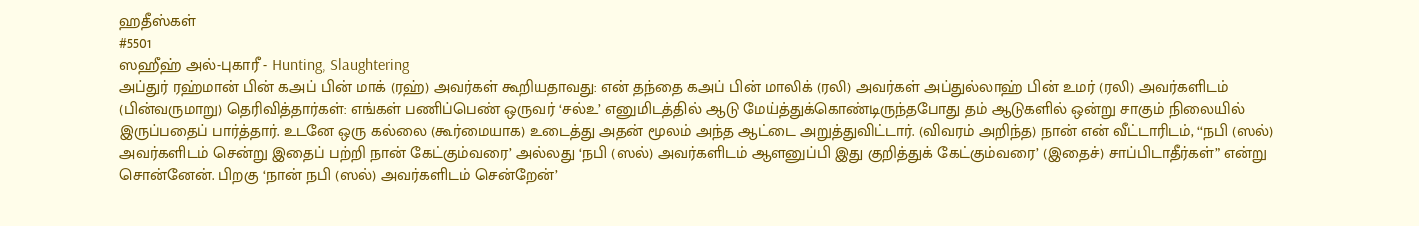ஹதீஸ்கள்
#5501
ஸஹீஹ் அல்-புகாரீ - Hunting, Slaughtering
அப்துர் ரஹ்மான் பின் கஅப் பின் மாக் (ரஹ்) அவர்கள் கூறியதாவது: என் தந்தை கஅப் பின் மாலிக் (ரலி) அவர்கள் அப்துல்லாஹ் பின் உமர் (ரலி) அவர்களிடம் (பின்வருமாறு) தெரிவித்தார்கள்: எங்கள் பணிப்பெண் ஒருவர் ‘சல்உ’ எனுமிடத்தில் ஆடு மேய்த்துக்கொண்டிருந்தபோது தம் ஆடுகளில் ஒன்று சாகும் நிலையில் இருப்பதைப் பார்த்தார். உடனே ஒரு கல்லை (கூர்மையாக) உடைத்து அதன் மூலம் அந்த ஆட்டை அறுத்துவிட்டார். (விவரம் அறிந்த) நான் என் வீட்டாரிடம், ‘‘நபி (ஸல்) அவர்களிடம் சென்று இதைப் பற்றி நான் கேட்கும்வரை’ அல்லது ‘நபி (ஸல்) அவர்களிடம் ஆளனுப்பி இது குறித்துக் கேட்கும்வரை’ (இதைச்) சாப்பிடாதீர்கள்” என்று சொன்னேன். பிறகு ‘நான் நபி (ஸல்) அவர்களிடம் சென்றேன்’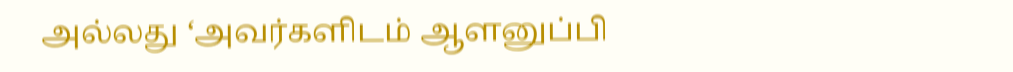அல்லது ‘அவர்களிடம் ஆளனுப்பி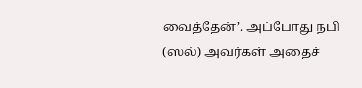வைத்தேன்’. அப்போது நபி (ஸல்) அவர்கள் அதைச்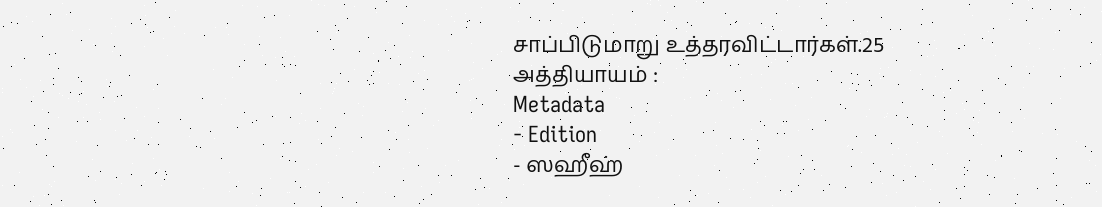சாப்பிடுமாறு உத்தரவிட்டார்கள்.25 அத்தியாயம் :
Metadata
- Edition
- ஸஹீஹ்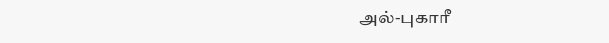அல்-புகாரீ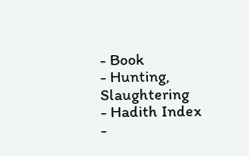- Book
- Hunting, Slaughtering
- Hadith Index
-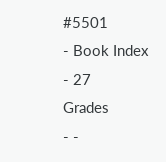#5501
- Book Index
- 27
Grades
- -